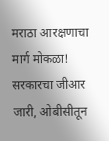मराठा आरक्षणाचा मार्ग मोकळा! सरकारचा जीआर जारी, ओबीसीतून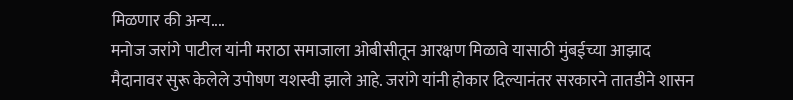मिळणार की अन्य....
मनोज जरांगे पाटील यांनी मराठा समाजाला ओबीसीतून आरक्षण मिळावे यासाठी मुंबईच्या आझाद मैदानावर सुरू केलेले उपोषण यशस्वी झाले आहे. जरांगे यांनी होकार दिल्यानंतर सरकारने तातडीने शासन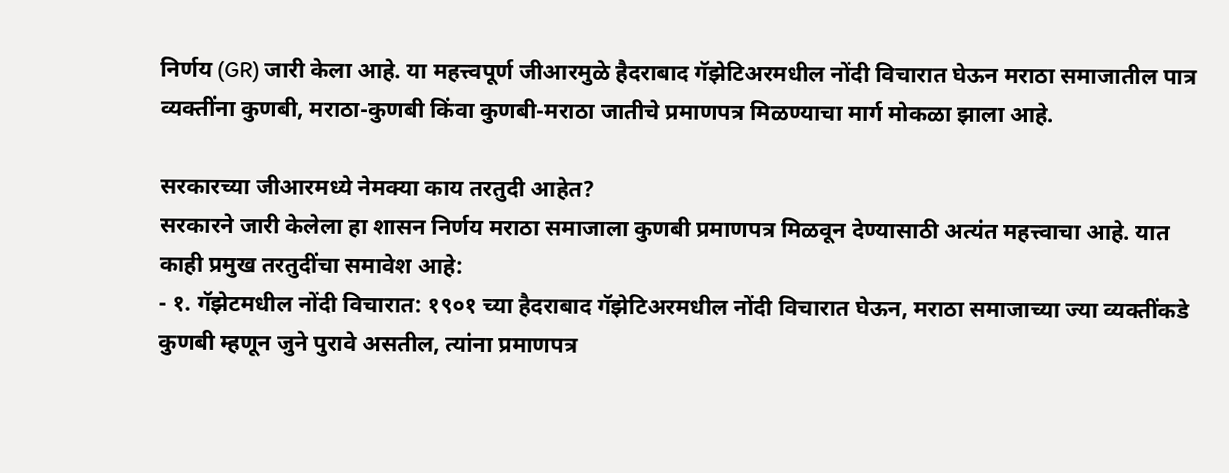निर्णय (GR) जारी केला आहे. या महत्त्वपूर्ण जीआरमुळे हैदराबाद गॅझेटिअरमधील नोंदी विचारात घेऊन मराठा समाजातील पात्र व्यक्तींना कुणबी, मराठा-कुणबी किंवा कुणबी-मराठा जातीचे प्रमाणपत्र मिळण्याचा मार्ग मोकळा झाला आहे.

सरकारच्या जीआरमध्ये नेमक्या काय तरतुदी आहेत?
सरकारने जारी केलेला हा शासन निर्णय मराठा समाजाला कुणबी प्रमाणपत्र मिळवून देण्यासाठी अत्यंत महत्त्वाचा आहे. यात काही प्रमुख तरतुदींचा समावेश आहे:
- १. गॅझेटमधील नोंदी विचारात: १९०१ च्या हैदराबाद गॅझेटिअरमधील नोंदी विचारात घेऊन, मराठा समाजाच्या ज्या व्यक्तींकडे कुणबी म्हणून जुने पुरावे असतील, त्यांना प्रमाणपत्र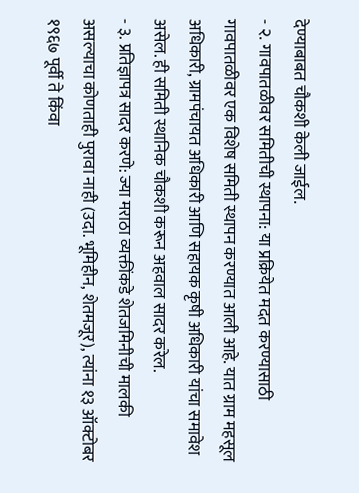देण्याबाबत चौकशी केली जाईल.
- २. गावपातळीवर समितीची स्थापना: या प्रक्रियेत मदत करण्यासाठी गावपातळीवर एक विशेष समिती स्थापन करण्यात आली आहे. यात ग्राम महसूल अधिकारी, ग्रामपंचायत अधिकारी आणि सहायक कृषी अधिकारी यांचा समावेश असेल. ही समिती स्थानिक चौकशी करून अहवाल सादर करेल.
- ३. प्रतिज्ञापत्र सादर करणे: ज्या मराठा व्यक्तींकडे शेतजमिनीची मालकी असल्याचा कोणताही पुरावा नाही (उदा. भूमिहीन, शेतमजूर), त्यांना १३ ऑक्टोबर १९६७ पूर्वी ते किंवा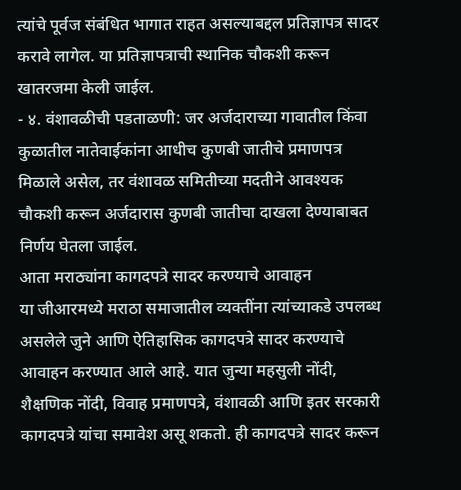त्यांचे पूर्वज संबंधित भागात राहत असल्याबद्दल प्रतिज्ञापत्र सादर करावे लागेल. या प्रतिज्ञापत्राची स्थानिक चौकशी करून खातरजमा केली जाईल.
- ४. वंशावळीची पडताळणी: जर अर्जदाराच्या गावातील किंवा कुळातील नातेवाईकांना आधीच कुणबी जातीचे प्रमाणपत्र मिळाले असेल, तर वंशावळ समितीच्या मदतीने आवश्यक चौकशी करून अर्जदारास कुणबी जातीचा दाखला देण्याबाबत निर्णय घेतला जाईल.
आता मराठ्यांना कागदपत्रे सादर करण्याचे आवाहन
या जीआरमध्ये मराठा समाजातील व्यक्तींना त्यांच्याकडे उपलब्ध असलेले जुने आणि ऐतिहासिक कागदपत्रे सादर करण्याचे आवाहन करण्यात आले आहे. यात जुन्या महसुली नोंदी, शैक्षणिक नोंदी, विवाह प्रमाणपत्रे, वंशावळी आणि इतर सरकारी कागदपत्रे यांचा समावेश असू शकतो. ही कागदपत्रे सादर करून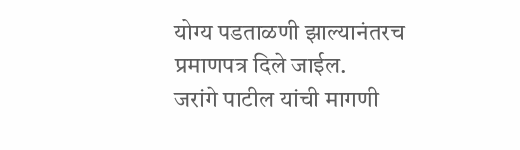योग्य पडताळणी झाल्यानंतरच प्रमाणपत्र दिले जाईल.
जरांगे पाटील यांची मागणी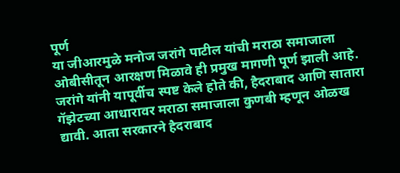पूर्ण
या जीआरमुळे मनोज जरांगे पाटील यांची मराठा समाजाला ओबीसीतून आरक्षण मिळावे ही प्रमुख मागणी पूर्ण झाली आहे. जरांगे यांनी यापूर्वीच स्पष्ट केले होते की, हैदराबाद आणि सातारा गॅझेटच्या आधारावर मराठा समाजाला कुणबी म्हणून ओळख द्यावी. आता सरकारने हैदराबाद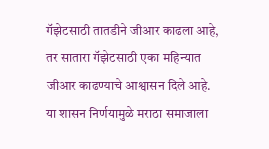गॅझेटसाठी तातडीने जीआर काढला आहे, तर सातारा गॅझेटसाठी एका महिन्यात जीआर काढण्याचे आश्वासन दिले आहे.
या शासन निर्णयामुळे मराठा समाजाला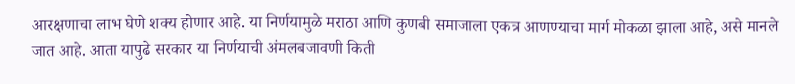आरक्षणाचा लाभ घेणे शक्य होणार आहे. या निर्णयामुळे मराठा आणि कुणबी समाजाला एकत्र आणण्याचा मार्ग मोकळा झाला आहे, असे मानले जात आहे. आता यापुढे सरकार या निर्णयाची अंमलबजावणी किती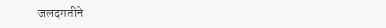जलदगतीने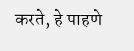करते, हे पाहणे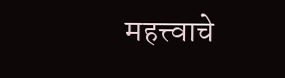महत्त्वाचे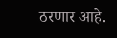ठरणार आहे.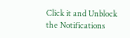Click it and Unblock the Notifications